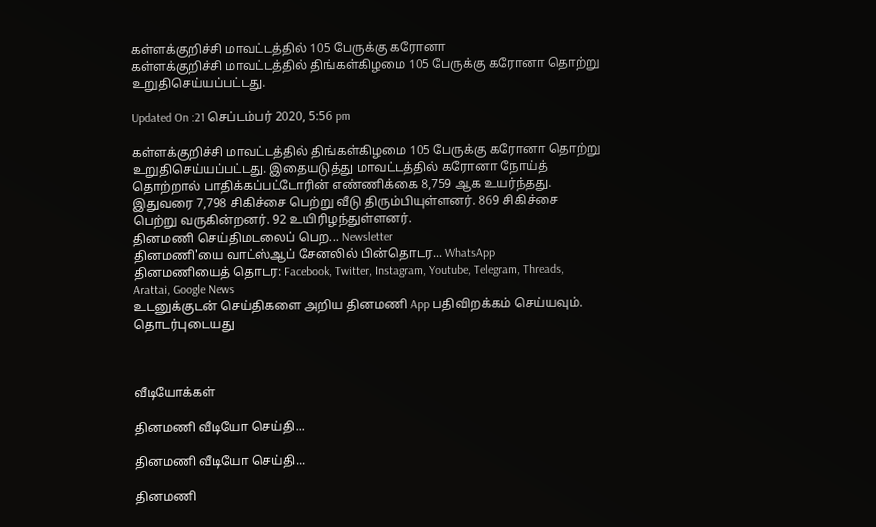கள்ளக்குறிச்சி மாவட்டத்தில் 105 பேருக்கு கரோனா
கள்ளக்குறிச்சி மாவட்டத்தில் திங்கள்கிழமை 105 பேருக்கு கரோனா தொற்று உறுதிசெய்யப்பட்டது.

Updated On :21 செப்டம்பர் 2020, 5:56 pm

கள்ளக்குறிச்சி மாவட்டத்தில் திங்கள்கிழமை 105 பேருக்கு கரோனா தொற்று உறுதிசெய்யப்பட்டது. இதையடுத்து மாவட்டத்தில் கரோனா நோய்த் தொற்றால் பாதிக்கப்பட்டோரின் எண்ணிக்கை 8,759 ஆக உயர்ந்தது.
இதுவரை 7,798 சிகிச்சை பெற்று வீடு திரும்பியுள்ளனர். 869 சிகிச்சை பெற்று வருகின்றனர். 92 உயிரிழந்துள்ளனர்.
தினமணி செய்திமடலைப் பெற... Newsletter
தினமணி'யை வாட்ஸ்ஆப் சேனலில் பின்தொடர... WhatsApp
தினமணியைத் தொடர: Facebook, Twitter, Instagram, Youtube, Telegram, Threads, Arattai, Google News
உடனுக்குடன் செய்திகளை அறிய தினமணி App பதிவிறக்கம் செய்யவும்.
தொடர்புடையது



வீடியோக்கள்

தினமணி வீடியோ செய்தி...

தினமணி வீடியோ செய்தி...

தினமணி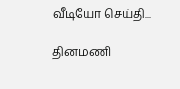வீடியோ செய்தி...

தினமணி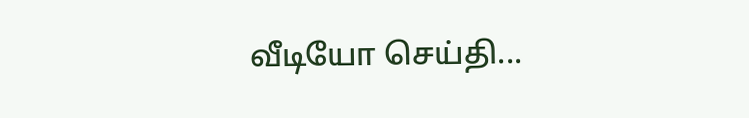வீடியோ செய்தி...